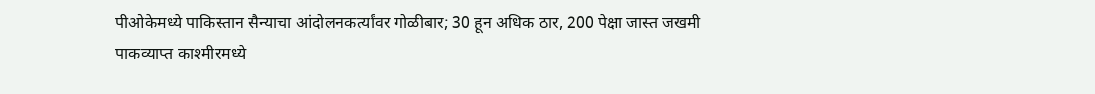पीओकेमध्ये पाकिस्तान सैन्याचा आंदोलनकर्त्यांवर गोळीबार; 30 हून अधिक ठार, 200 पेक्षा जास्त जखमी
पाकव्याप्त काश्मीरमध्ये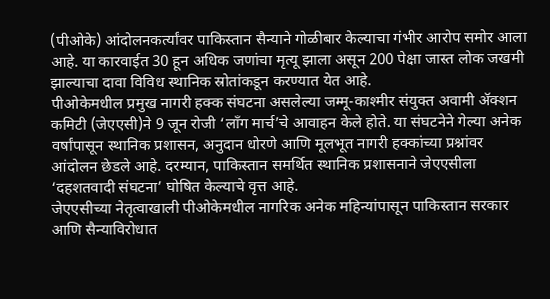(पीओके) आंदोलनकर्त्यांवर पाकिस्तान सैन्याने गोळीबार केल्याचा गंभीर आरोप समोर आला आहे. या कारवाईत 30 हून अधिक जणांचा मृत्यू झाला असून 200 पेक्षा जास्त लोक जखमी झाल्याचा दावा विविध स्थानिक स्रोतांकडून करण्यात येत आहे.
पीओकेमधील प्रमुख नागरी हक्क संघटना असलेल्या जम्मू-काश्मीर संयुक्त अवामी ॲक्शन कमिटी (जेएएसी)ने 9 जून रोजी ‘लाँग मार्च’चे आवाहन केले होते. या संघटनेने गेल्या अनेक वर्षांपासून स्थानिक प्रशासन, अनुदान धोरणे आणि मूलभूत नागरी हक्कांच्या प्रश्नांवर आंदोलन छेडले आहे. दरम्यान, पाकिस्तान समर्थित स्थानिक प्रशासनाने जेएएसीला ‘दहशतवादी संघटना’ घोषित केल्याचे वृत्त आहे.
जेएएसीच्या नेतृत्वाखाली पीओकेमधील नागरिक अनेक महिन्यांपासून पाकिस्तान सरकार आणि सैन्याविरोधात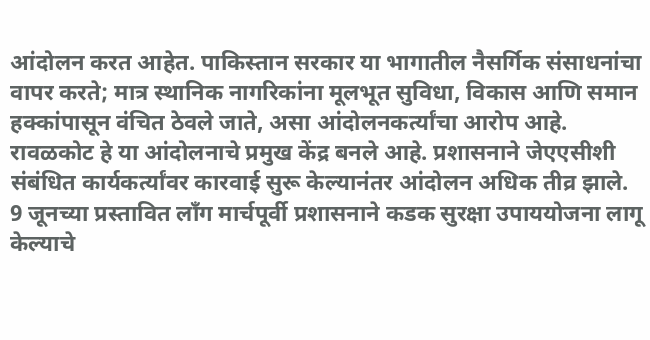आंदोलन करत आहेत. पाकिस्तान सरकार या भागातील नैसर्गिक संसाधनांचा वापर करते; मात्र स्थानिक नागरिकांना मूलभूत सुविधा, विकास आणि समान हक्कांपासून वंचित ठेवले जाते, असा आंदोलनकर्त्यांचा आरोप आहे.
रावळकोट हे या आंदोलनाचे प्रमुख केंद्र बनले आहे. प्रशासनाने जेएएसीशी संबंधित कार्यकर्त्यांवर कारवाई सुरू केल्यानंतर आंदोलन अधिक तीव्र झाले. 9 जूनच्या प्रस्तावित लाँग मार्चपूर्वी प्रशासनाने कडक सुरक्षा उपाययोजना लागू केल्याचे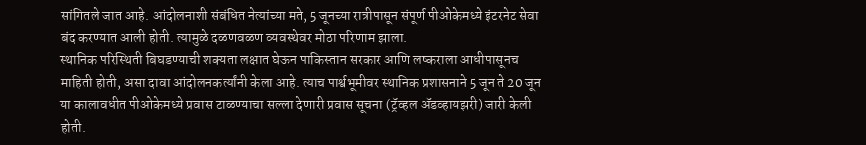सांगितले जात आहे. आंदोलनाशी संबंधित नेत्यांच्या मते, 5 जूनच्या रात्रीपासून संपूर्ण पीओकेमध्ये इंटरनेट सेवा बंद करण्यात आली होती. त्यामुळे दळणवळण व्यवस्थेवर मोठा परिणाम झाला.
स्थानिक परिस्थिती बिघडण्याची शक्यता लक्षात घेऊन पाकिस्तान सरकार आणि लष्कराला आधीपासूनच माहिती होती, असा दावा आंदोलनकर्त्यांनी केला आहे. त्याच पार्श्वभूमीवर स्थानिक प्रशासनाने 5 जून ते 20 जून या कालावधीत पीओकेमध्ये प्रवास टाळण्याचा सल्ला देणारी प्रवास सूचना (ट्रॅव्हल ॲडव्हायझरी) जारी केली होती.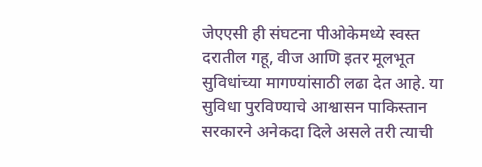जेएएसी ही संघटना पीओकेमध्ये स्वस्त दरातील गहू, वीज आणि इतर मूलभूत सुविधांच्या मागण्यांसाठी लढा देत आहे. या सुविधा पुरविण्याचे आश्वासन पाकिस्तान सरकारने अनेकदा दिले असले तरी त्याची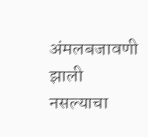अंमलबजावणी झाली नसल्याचा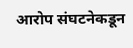आरोप संघटनेकडून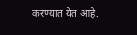करण्यात येत आहे.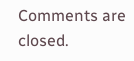Comments are closed.